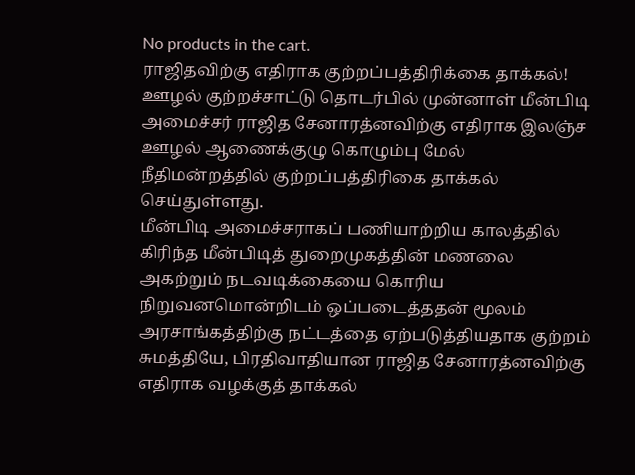No products in the cart.
ராஜிதவிற்கு எதிராக குற்றப்பத்திரிக்கை தாக்கல்!
ஊழல் குற்றச்சாட்டு தொடர்பில் முன்னாள் மீன்பிடி அமைச்சர் ராஜித சேனாரத்னவிற்கு எதிராக இலஞ்ச ஊழல் ஆணைக்குழு கொழும்பு மேல் நீதிமன்றத்தில் குற்றப்பத்திரிகை தாக்கல் செய்துள்ளது.
மீன்பிடி அமைச்சராகப் பணியாற்றிய காலத்தில் கிரிந்த மீன்பிடித் துறைமுகத்தின் மணலை அகற்றும் நடவடிக்கையை கொரிய நிறுவனமொன்றிடம் ஒப்படைத்ததன் மூலம் அரசாங்கத்திற்கு நட்டத்தை ஏற்படுத்தியதாக குற்றம் சுமத்தியே, பிரதிவாதியான ராஜித சேனாரத்னவிற்கு எதிராக வழக்குத் தாக்கல்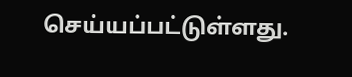செய்யப்பட்டுள்ளது.